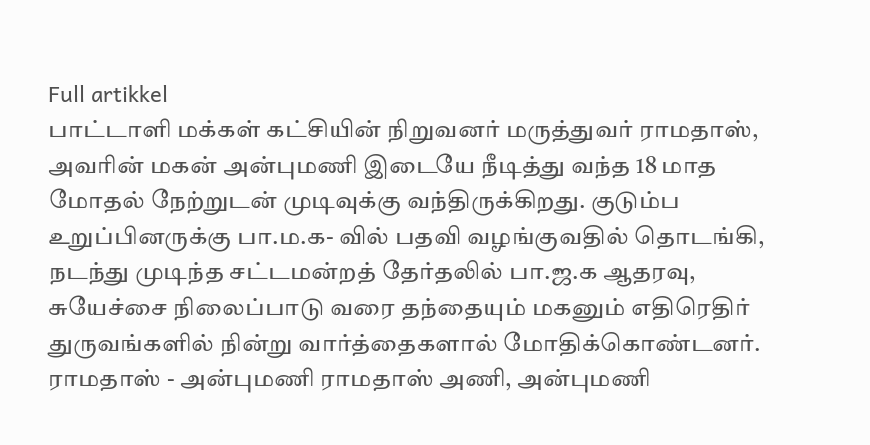Full artikkel
பாட்டாளி மக்கள் கட்சியின் நிறுவனர் மருத்துவர் ராமதாஸ், அவரின் மகன் அன்புமணி இடையே நீடித்து வந்த 18 மாத மோதல் நேற்றுடன் முடிவுக்கு வந்திருக்கிறது. குடும்ப உறுப்பினருக்கு பா.ம.க- வில் பதவி வழங்குவதில் தொடங்கி, நடந்து முடிந்த சட்டமன்றத் தேர்தலில் பா.ஜ.க ஆதரவு, சுயேச்சை நிலைப்பாடு வரை தந்தையும் மகனும் எதிரெதிர் துருவங்களில் நின்று வார்த்தைகளால் மோதிக்கொண்டனர். ராமதாஸ் - அன்புமணி ராமதாஸ் அணி, அன்புமணி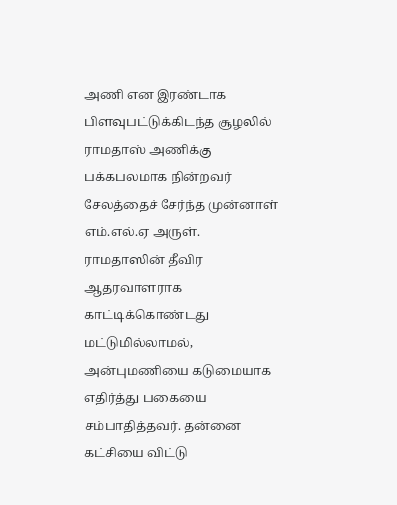அணி என இரண்டாக பிளவுபட்டுக்கிடந்த சூழலில் ராமதாஸ் அணிக்கு பக்கபலமாக நின்றவர் சேலத்தைச் சேர்ந்த முன்னாள் எம்.எல்.ஏ அருள். ராமதாஸின் தீவிர ஆதரவாளராக காட்டிக்கொண்டது மட்டுமில்லாமல், அன்புமணியை கடுமையாக எதிர்த்து பகையை சம்பாதித்தவர். தன்னை கட்சியை விட்டு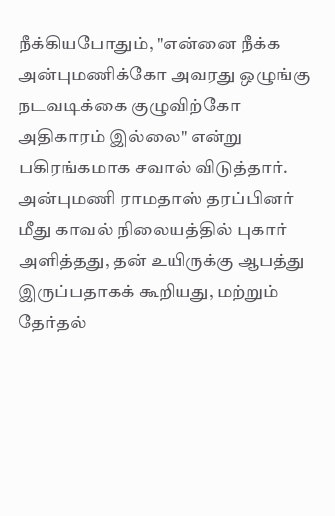நீக்கியபோதும், "என்னை நீக்க அன்புமணிக்கோ அவரது ஒழுங்கு நடவடிக்கை குழுவிற்கோ அதிகாரம் இல்லை" என்று பகிரங்கமாக சவால் விடுத்தார். அன்புமணி ராமதாஸ் தரப்பினர் மீது காவல் நிலையத்தில் புகார் அளித்தது, தன் உயிருக்கு ஆபத்து இருப்பதாகக் கூறியது, மற்றும் தேர்தல்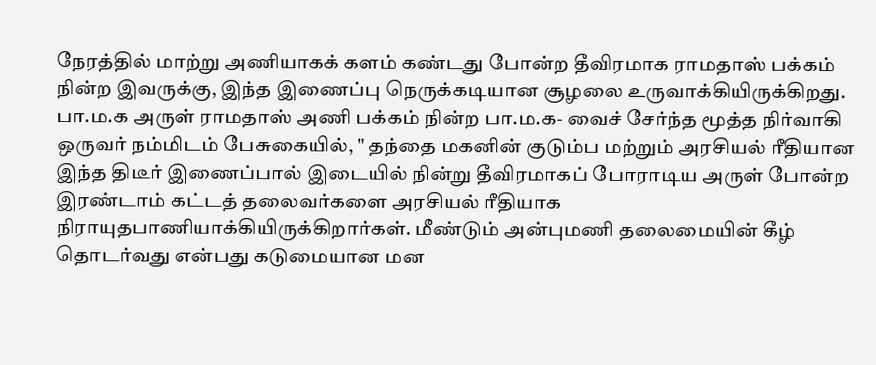நேரத்தில் மாற்று அணியாகக் களம் கண்டது போன்ற தீவிரமாக ராமதாஸ் பக்கம் நின்ற இவருக்கு, இந்த இணைப்பு நெருக்கடியான சூழலை உருவாக்கியிருக்கிறது. பா.ம.க அருள் ராமதாஸ் அணி பக்கம் நின்ற பா.ம.க- வைச் சேர்ந்த மூத்த நிர்வாகி ஒருவர் நம்மிடம் பேசுகையில், " தந்தை மகனின் குடும்ப மற்றும் அரசியல் ரீதியான இந்த திடீர் இணைப்பால் இடையில் நின்று தீவிரமாகப் போராடிய அருள் போன்ற இரண்டாம் கட்டத் தலைவர்களை அரசியல் ரீதியாக நிராயுதபாணியாக்கியிருக்கிறார்கள். மீண்டும் அன்புமணி தலைமையின் கீழ் தொடர்வது என்பது கடுமையான மன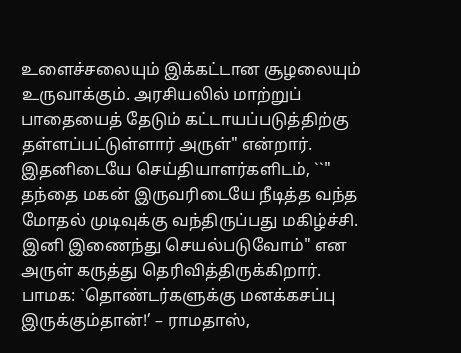உளைச்சலையும் இக்கட்டான சூழலையும் உருவாக்கும். அரசியலில் மாற்றுப் பாதையைத் தேடும் கட்டாயப்படுத்திற்கு தள்ளப்பட்டுள்ளார் அருள்" என்றார். இதனிடையே செய்தியாளர்களிடம், ``" தந்தை மகன் இருவரிடையே நீடித்த வந்த மோதல் முடிவுக்கு வந்திருப்பது மகிழ்ச்சி. இனி இணைந்து செயல்படுவோம்" என அருள் கருத்து தெரிவித்திருக்கிறார். பாமக: `தொண்டர்களுக்கு மனக்கசப்பு இருக்கும்தான்!’ – ராமதாஸ்,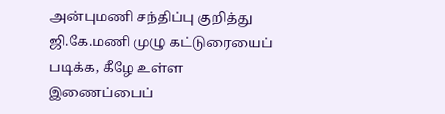அன்புமணி சந்திப்பு குறித்து ஜி.கே.மணி முழு கட்டுரையைப் படிக்க, கீழே உள்ள இணைப்பைப்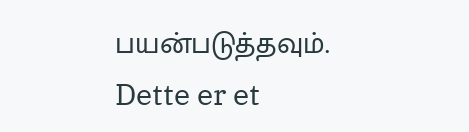பயன்படுத்தவும்.
Dette er et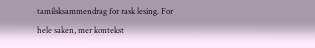tamilsksammendrag for rask lesing. For hele saken, mer kontekst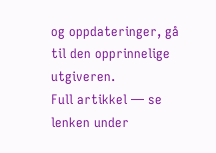og oppdateringer, gå til den opprinnelige utgiveren.
Full artikkel — se lenken under